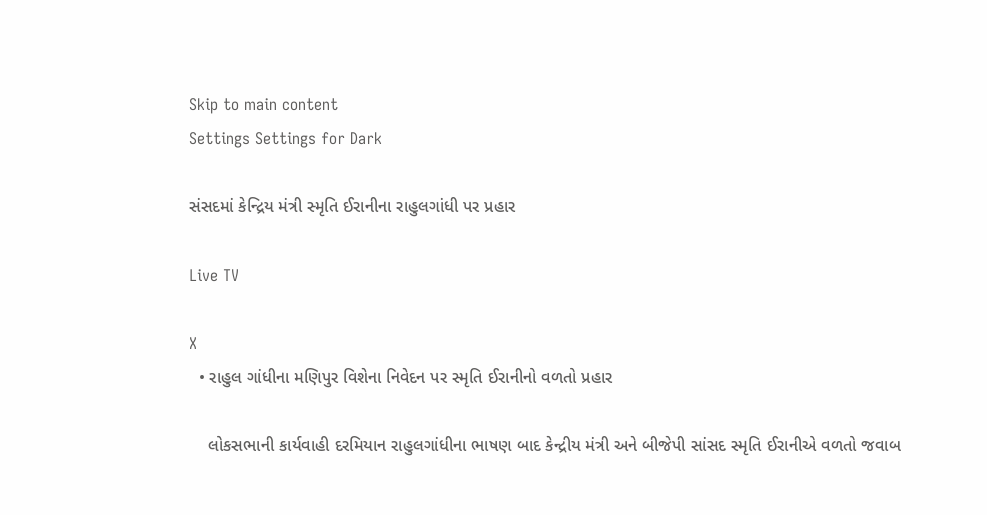Skip to main content
Settings Settings for Dark

સંસદમાં કેન્દ્રિય મંત્રી સ્મૃતિ ઈરાનીના રાહુલગાંધી પર પ્રહાર

Live TV

X
  • રાહુલ ગાંધીના મણિપુર વિશેના નિવેદન પર સ્મૃતિ ઈરાનીનો વળતો પ્રહાર

    લોકસભાની કાર્યવાહી દરમિયાન રાહુલગાંધીના ભાષણ બાદ કેન્દ્રીય મંત્રી અને બીજેપી સાંસદ સ્મૃતિ ઈરાનીએ વળતો જવાબ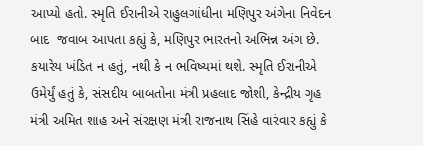આપ્યો હતો. સ્મૃતિ ઈરાનીએ રાહુલગાંધીના મણિપુર અંગેના નિવેદન  બાદ  જવાબ આપતા કહ્યું કે, મણિપુર ભારતનો અભિન્ન અંગ છે. કયારેય ખંડિત ન હતું, નથી કે ન ભવિષ્યમાં થશે. સ્મૃતિ ઈરાનીએ ઉમેર્યું હતું કે, સંસદીય બાબતોના મંત્રી પ્રહલાદ જોશી, કેન્દ્રીય ગૃહ મંત્રી અમિત શાહ અને સંરક્ષણ મંત્રી રાજનાથ સિંહે વારંવાર કહ્યું કે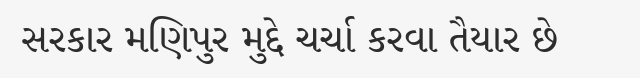સરકાર મણિપુર મુદ્દે ચર્ચા કરવા તૈયાર છે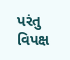પરંતુ વિપક્ષ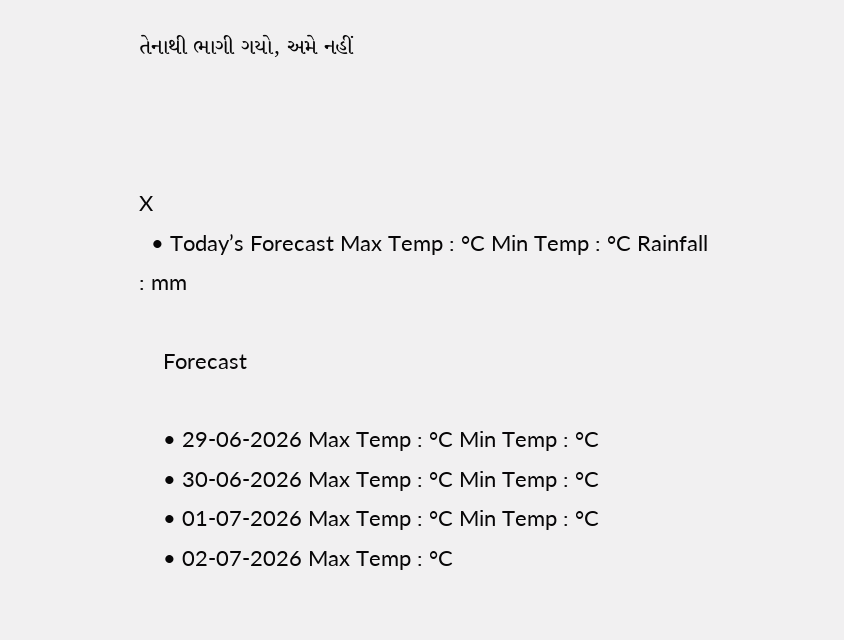તેનાથી ભાગી ગયો, અમે નહીં



X
  • Today’s Forecast Max Temp : °C Min Temp : °C Rainfall : mm

    Forecast

    • 29-06-2026 Max Temp : °C Min Temp : °C
    • 30-06-2026 Max Temp : °C Min Temp : °C
    • 01-07-2026 Max Temp : °C Min Temp : °C
    • 02-07-2026 Max Temp : °C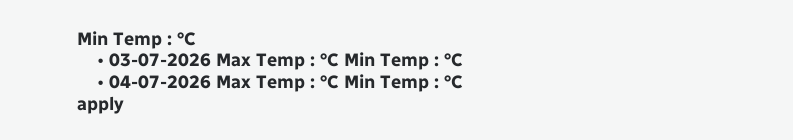Min Temp : °C
    • 03-07-2026 Max Temp : °C Min Temp : °C
    • 04-07-2026 Max Temp : °C Min Temp : °C
apply